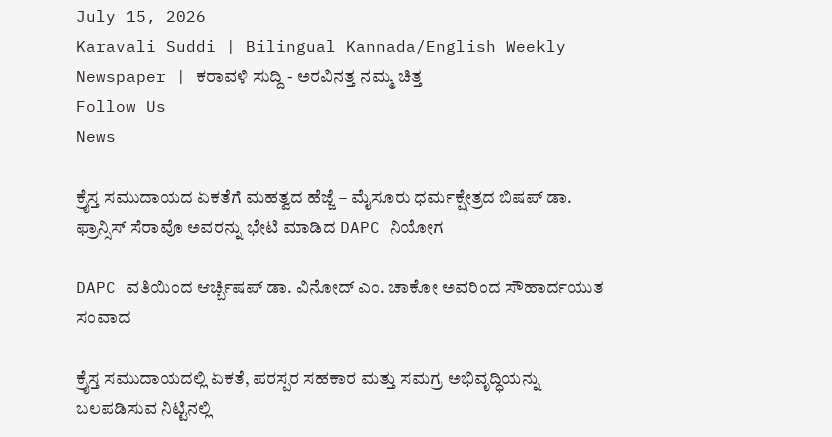July 15, 2026
Karavali Suddi | Bilingual Kannada/English Weekly Newspaper | ಕರಾವಳಿ ಸುದ್ದಿ - ಅರವಿನತ್ತ ನಮ್ಮ ಚಿತ್ತ
Follow Us
News

ಕ್ರೈಸ್ತ ಸಮುದಾಯದ ಏಕತೆಗೆ ಮಹತ್ವದ ಹೆಜ್ಜೆ – ಮೈಸೂರು ಧರ್ಮಕ್ಷೇತ್ರದ ಬಿಷಪ್ ಡಾ. ಫ್ರಾನ್ಸಿಸ್ ಸೆರಾವೊ ಅವರನ್ನು ಭೇಟಿ ಮಾಡಿದ DAPC ನಿಯೋಗ

DAPC ವತಿಯಿಂದ ಆರ್ಚ್ಬಿಷಪ್ ಡಾ. ವಿನೋದ್ ಎಂ. ಚಾಕೋ ಅವರಿಂದ ಸೌಹಾರ್ದಯುತ ಸಂವಾದ

ಕ್ರೈಸ್ತ ಸಮುದಾಯದಲ್ಲಿ ಏಕತೆ, ಪರಸ್ಪರ ಸಹಕಾರ ಮತ್ತು ಸಮಗ್ರ ಅಭಿವೃದ್ಧಿಯನ್ನು ಬಲಪಡಿಸುವ ನಿಟ್ಟಿನಲ್ಲಿ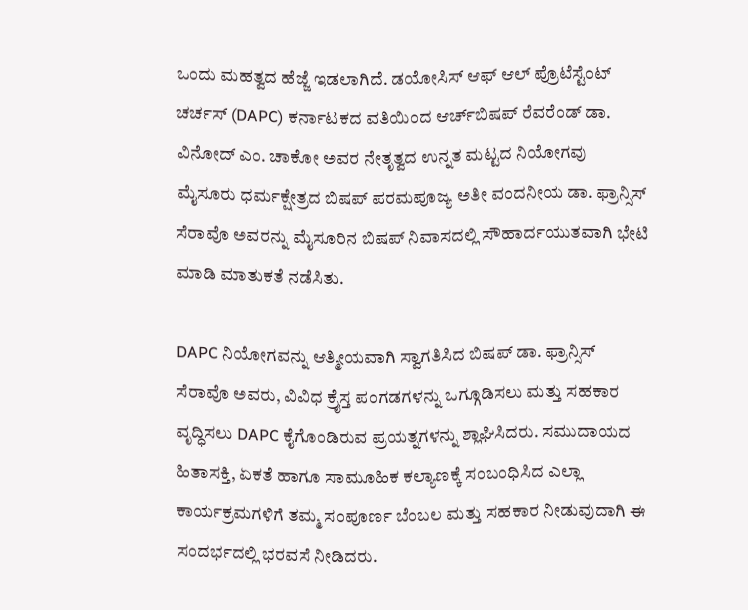ಒಂದು ಮಹತ್ವದ ಹೆಜ್ಜೆ ಇಡಲಾಗಿದೆ. ಡಯೋಸಿಸ್ ಆಫ್ ಆಲ್ ಪ್ರೊಟೆಸ್ಟೆಂಟ್ ಚರ್ಚಸ್ (DAPC) ಕರ್ನಾಟಕದ ವತಿಯಿಂದ ಆರ್ಚ್‌ಬಿಷಪ್ ರೆವರೆಂಡ್ ಡಾ. ವಿನೋದ್ ಎಂ. ಚಾಕೋ ಅವರ ನೇತೃತ್ವದ ಉನ್ನತ ಮಟ್ಟದ ನಿಯೋಗವು ಮೈಸೂರು ಧರ್ಮಕ್ಷೇತ್ರದ ಬಿಷಪ್ ಪರಮಪೂಜ್ಯ ಅತೀ ವಂದನೀಯ ಡಾ. ಫ್ರಾನ್ಸಿಸ್ ಸೆರಾವೊ ಅವರನ್ನು ಮೈಸೂರಿನ ಬಿಷಪ್ ನಿವಾಸದಲ್ಲಿ ಸೌಹಾರ್ದಯುತವಾಗಿ ಭೇಟಿ ಮಾಡಿ ಮಾತುಕತೆ ನಡೆಸಿತು.

DAPC ನಿಯೋಗವನ್ನು ಆತ್ಮೀಯವಾಗಿ ಸ್ವಾಗತಿಸಿದ ಬಿಷಪ್ ಡಾ. ಫ್ರಾನ್ಸಿಸ್ ಸೆರಾವೊ ಅವರು, ವಿವಿಧ ಕ್ರೈಸ್ತ ಪಂಗಡಗಳನ್ನು ಒಗ್ಗೂಡಿಸಲು ಮತ್ತು ಸಹಕಾರ ವೃದ್ಧಿಸಲು DAPC ಕೈಗೊಂಡಿರುವ ಪ್ರಯತ್ನಗಳನ್ನು ಶ್ಲಾಘಿಸಿದರು. ಸಮುದಾಯದ ಹಿತಾಸಕ್ತಿ, ಏಕತೆ ಹಾಗೂ ಸಾಮೂಹಿಕ ಕಲ್ಯಾಣಕ್ಕೆ ಸಂಬಂಧಿಸಿದ ಎಲ್ಲಾ ಕಾರ್ಯಕ್ರಮಗಳಿಗೆ ತಮ್ಮ ಸಂಪೂರ್ಣ ಬೆಂಬಲ ಮತ್ತು ಸಹಕಾರ ನೀಡುವುದಾಗಿ ಈ ಸಂದರ್ಭದಲ್ಲಿ ಭರವಸೆ ನೀಡಿದರು.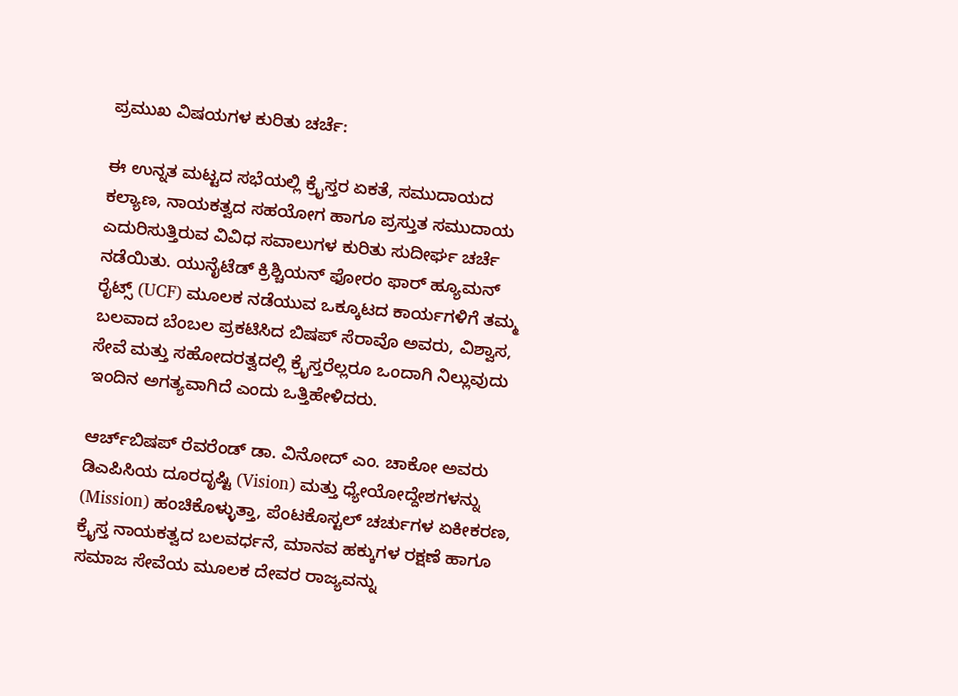ಪ್ರಮುಖ ವಿಷಯಗಳ ಕುರಿತು ಚರ್ಚೆ:

ಈ ಉನ್ನತ ಮಟ್ಟದ ಸಭೆಯಲ್ಲಿ ಕ್ರೈಸ್ತರ ಏಕತೆ, ಸಮುದಾಯದ ಕಲ್ಯಾಣ, ನಾಯಕತ್ವದ ಸಹಯೋಗ ಹಾಗೂ ಪ್ರಸ್ತುತ ಸಮುದಾಯ ಎದುರಿಸುತ್ತಿರುವ ವಿವಿಧ ಸವಾಲುಗಳ ಕುರಿತು ಸುದೀರ್ಘ ಚರ್ಚೆ ನಡೆಯಿತು. ಯುನೈಟೆಡ್ ಕ್ರಿಶ್ಚಿಯನ್ ಫೋರಂ ಫಾರ್ ಹ್ಯೂಮನ್ ರೈಟ್ಸ್ (UCF) ಮೂಲಕ ನಡೆಯುವ ಒಕ್ಕೂಟದ ಕಾರ್ಯಗಳಿಗೆ ತಮ್ಮ ಬಲವಾದ ಬೆಂಬಲ ಪ್ರಕಟಿಸಿದ ಬಿಷಪ್ ಸೆರಾವೊ ಅವರು, ವಿಶ್ವಾಸ, ಸೇವೆ ಮತ್ತು ಸಹೋದರತ್ವದಲ್ಲಿ ಕ್ರೈಸ್ತರೆಲ್ಲರೂ ಒಂದಾಗಿ ನಿಲ್ಲುವುದು ಇಂದಿನ ಅಗತ್ಯವಾಗಿದೆ ಎಂದು ಒತ್ತಿಹೇಳಿದರು.

ಆರ್ಚ್‌ಬಿಷಪ್ ರೆವರೆಂಡ್ ಡಾ. ವಿನೋದ್ ಎಂ. ಚಾಕೋ ಅವರು ಡಿಎಪಿಸಿಯ ದೂರದೃಷ್ಟಿ (Vision) ಮತ್ತು ಧ್ಯೇಯೋದ್ದೇಶಗಳನ್ನು (Mission) ಹಂಚಿಕೊಳ್ಳುತ್ತಾ, ಪೆಂಟಕೊಸ್ಟಲ್ ಚರ್ಚುಗಳ ಏಕೀಕರಣ, ಕ್ರೈಸ್ತ ನಾಯಕತ್ವದ ಬಲವರ್ಧನೆ, ಮಾನವ ಹಕ್ಕುಗಳ ರಕ್ಷಣೆ ಹಾಗೂ ಸಮಾಜ ಸೇವೆಯ ಮೂಲಕ ದೇವರ ರಾಜ್ಯವನ್ನು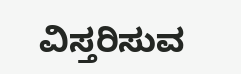ವಿಸ್ತರಿಸುವ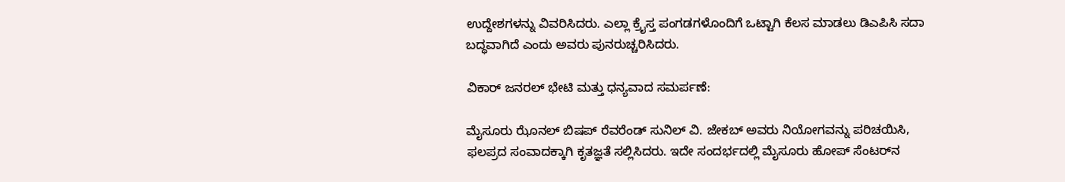ಉದ್ದೇಶಗಳನ್ನು ವಿವರಿಸಿದರು. ಎಲ್ಲಾ ಕ್ರೈಸ್ತ ಪಂಗಡಗಳೊಂದಿಗೆ ಒಟ್ಟಾಗಿ ಕೆಲಸ ಮಾಡಲು ಡಿಎಪಿಸಿ ಸದಾ ಬದ್ಧವಾಗಿದೆ ಎಂದು ಅವರು ಪುನರುಚ್ಚರಿಸಿದರು.

ವಿಕಾರ್ ಜನರಲ್ ಭೇಟಿ ಮತ್ತು ಧನ್ಯವಾದ ಸಮರ್ಪಣೆ:

ಮೈಸೂರು ಝೊನಲ್ ಬಿಷಪ್ ರೆವರೆಂಡ್ ಸುನಿಲ್ ವಿ. ಜೇಕಬ್ ಅವರು ನಿಯೋಗವನ್ನು ಪರಿಚಯಿಸಿ, ಫಲಪ್ರದ ಸಂವಾದಕ್ಕಾಗಿ ಕೃತಜ್ಞತೆ ಸಲ್ಲಿಸಿದರು. ಇದೇ ಸಂದರ್ಭದಲ್ಲಿ ಮೈಸೂರು ಹೋಪ್ ಸೆಂಟರ್‌ನ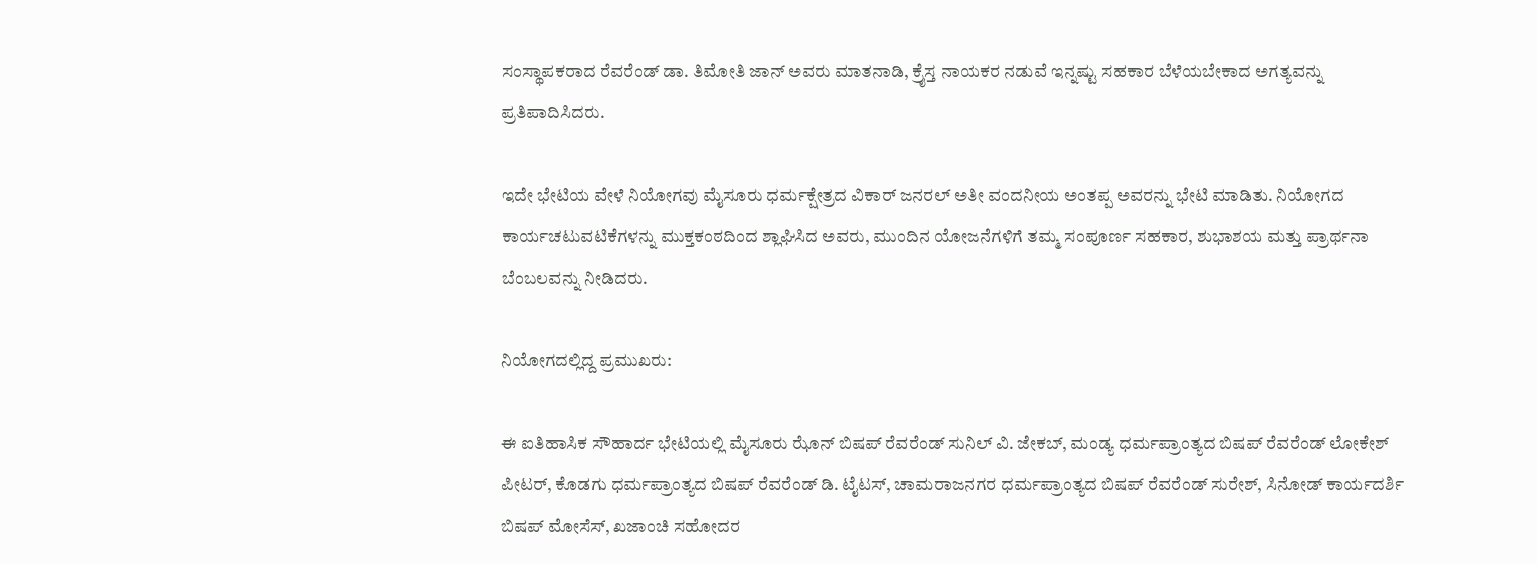ಸಂಸ್ಥಾಪಕರಾದ ರೆವರೆಂಡ್ ಡಾ. ತಿಮೋತಿ ಜಾನ್ ಅವರು ಮಾತನಾಡಿ, ಕ್ರೈಸ್ತ ನಾಯಕರ ನಡುವೆ ಇನ್ನಷ್ಟು ಸಹಕಾರ ಬೆಳೆಯಬೇಕಾದ ಅಗತ್ಯವನ್ನು ಪ್ರತಿಪಾದಿಸಿದರು.

ಇದೇ ಭೇಟಿಯ ವೇಳೆ ನಿಯೋಗವು ಮೈಸೂರು ಧರ್ಮಕ್ಷೇತ್ರದ ವಿಕಾರ್ ಜನರಲ್ ಅತೀ ವಂದನೀಯ ಅಂತಪ್ಪ ಅವರನ್ನು ಭೇಟಿ ಮಾಡಿತು. ನಿಯೋಗದ ಕಾರ್ಯಚಟುವಟಿಕೆಗಳನ್ನು ಮುಕ್ತಕಂಠದಿಂದ ಶ್ಲಾಘಿಸಿದ ಅವರು, ಮುಂದಿನ ಯೋಜನೆಗಳಿಗೆ ತಮ್ಮ ಸಂಪೂರ್ಣ ಸಹಕಾರ, ಶುಭಾಶಯ ಮತ್ತು ಪ್ರಾರ್ಥನಾ ಬೆಂಬಲವನ್ನು ನೀಡಿದರು.

ನಿಯೋಗದಲ್ಲಿದ್ದ ಪ್ರಮುಖರು:

ಈ ಐತಿಹಾಸಿಕ ಸೌಹಾರ್ದ ಭೇಟಿಯಲ್ಲಿ ಮೈಸೂರು ಝೊನ್ ಬಿಷಪ್ ರೆವರೆಂಡ್ ಸುನಿಲ್ ವಿ. ಜೇಕಬ್, ಮಂಡ್ಯ ಧರ್ಮಪ್ರಾಂತ್ಯದ ಬಿಷಪ್ ರೆವರೆಂಡ್ ಲೋಕೇಶ್ ಪೀಟರ್, ಕೊಡಗು ಧರ್ಮಪ್ರಾಂತ್ಯದ ಬಿಷಪ್ ರೆವರೆಂಡ್ ಡಿ. ಟೈಟಸ್, ಚಾಮರಾಜನಗರ ಧರ್ಮಪ್ರಾಂತ್ಯದ ಬಿಷಪ್ ರೆವರೆಂಡ್ ಸುರೇಶ್, ಸಿನೋಡ್ ಕಾರ್ಯದರ್ಶಿ ಬಿಷಪ್ ಮೋಸೆಸ್, ಖಜಾಂಚಿ ಸಹೋದರ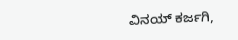ವಿನಯ್ ಕರ್ಜಗಿ,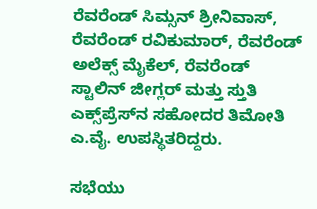ರೆವರೆಂಡ್ ಸಿಮ್ಸನ್ ಶ್ರೀನಿವಾಸ್, ರೆವರೆಂಡ್ ರವಿಕುಮಾರ್, ರೆವರೆಂಡ್ ಅಲೆಕ್ಸ್ ಮೈಕೆಲ್, ರೆವರೆಂಡ್ ಸ್ಟಾಲಿನ್ ಜೀಗ್ಲರ್ ಮತ್ತು ಸ್ತುತಿ ಎಕ್ಸ್‌ಪ್ರೆಸ್‌ನ ಸಹೋದರ ತಿಮೋತಿ ಎ.ವೈ. ಉಪಸ್ಥಿತರಿದ್ದರು.

ಸಭೆಯು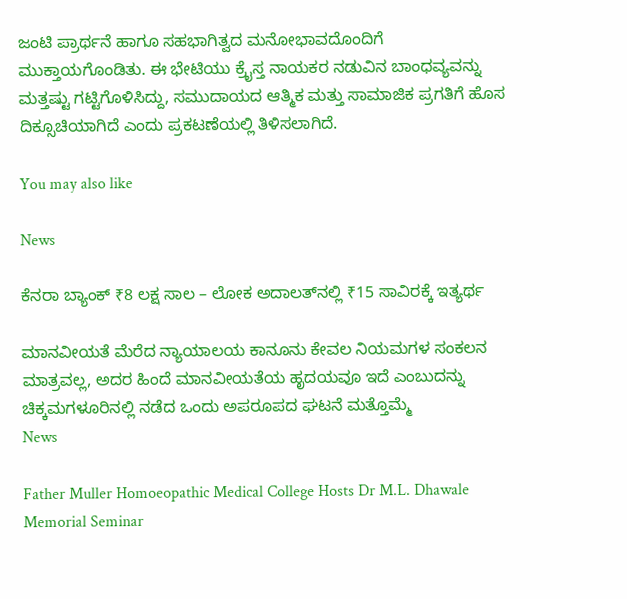ಜಂಟಿ ಪ್ರಾರ್ಥನೆ ಹಾಗೂ ಸಹಭಾಗಿತ್ವದ ಮನೋಭಾವದೊಂದಿಗೆ ಮುಕ್ತಾಯಗೊಂಡಿತು. ಈ ಭೇಟಿಯು ಕ್ರೈಸ್ತ ನಾಯಕರ ನಡುವಿನ ಬಾಂಧವ್ಯವನ್ನು ಮತ್ತಷ್ಟು ಗಟ್ಟಿಗೊಳಿಸಿದ್ದು, ಸಮುದಾಯದ ಆತ್ಮಿಕ ಮತ್ತು ಸಾಮಾಜಿಕ ಪ್ರಗತಿಗೆ ಹೊಸ ದಿಕ್ಸೂಚಿಯಾಗಿದೆ ಎಂದು ಪ್ರಕಟಣೆಯಲ್ಲಿ ತಿಳಿಸಲಾಗಿದೆ.

You may also like

News

ಕೆನರಾ ಬ್ಯಾಂಕ್ ₹8 ಲಕ್ಷ ಸಾಲ – ಲೋಕ ಅದಾಲತ್‌ನಲ್ಲಿ ₹15 ಸಾವಿರಕ್ಕೆ ಇತ್ಯರ್ಥ

ಮಾನವೀಯತೆ ಮೆರೆದ ನ್ಯಾಯಾಲಯ ಕಾನೂನು ಕೇವಲ ನಿಯಮಗಳ ಸಂಕಲನ ಮಾತ್ರವಲ್ಲ, ಅದರ ಹಿಂದೆ ಮಾನವೀಯತೆಯ ಹೃದಯವೂ ಇದೆ ಎಂಬುದನ್ನು ಚಿಕ್ಕಮಗಳೂರಿನಲ್ಲಿ ನಡೆದ ಒಂದು ಅಪರೂಪದ ಘಟನೆ ಮತ್ತೊಮ್ಮೆ
News

Father Muller Homoeopathic Medical College Hosts Dr M.L. Dhawale Memorial Seminar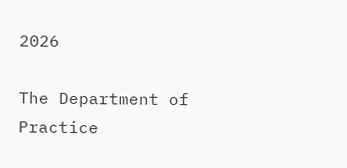2026

The Department of Practice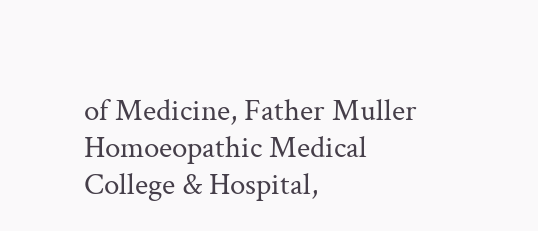of Medicine, Father Muller Homoeopathic Medical College & Hospital,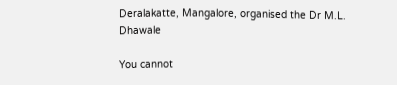Deralakatte, Mangalore, organised the Dr M.L. Dhawale

You cannot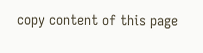copy content of this page